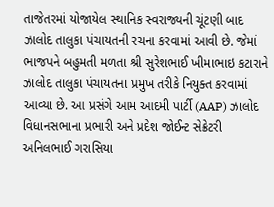તાજેતરમાં યોજાયેલ સ્થાનિક સ્વરાજ્યની ચૂંટણી બાદ ઝાલોદ તાલુકા પંચાયતની રચના કરવામાં આવી છે. જેમાં ભાજપને બહુમતી મળતા શ્રી સુરેશભાઈ ખીમાભાઇ કટારાને ઝાલોદ તાલુકા પંચાયતના પ્રમુખ તરીકે નિયુક્ત કરવામાં આવ્યા છે. આ પ્રસંગે આમ આદમી પાર્ટી (AAP) ઝાલોદ વિધાનસભાના પ્રભારી અને પ્રદેશ જોઈન્ટ સેક્રેટરી અનિલભાઈ ગરાસિયા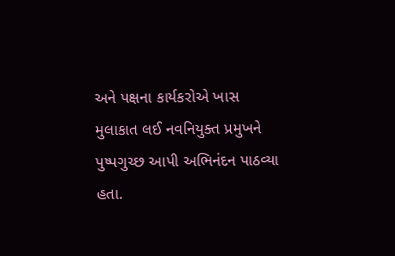અને પક્ષના કાર્યકરોએ ખાસ મુલાકાત લઈ નવનિયુક્ત પ્રમુખને પુષ્પગુચ્છ આપી અભિનંદન પાઠવ્યા હતા.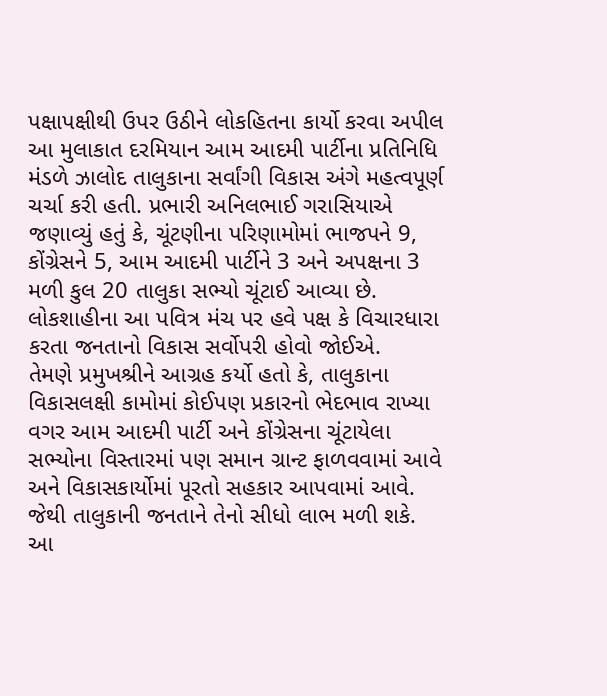પક્ષાપક્ષીથી ઉપર ઉઠીને લોકહિતના કાર્યો કરવા અપીલ
આ મુલાકાત દરમિયાન આમ આદમી પાર્ટીના પ્રતિનિધિ મંડળે ઝાલોદ તાલુકાના સર્વાંગી વિકાસ અંગે મહત્વપૂર્ણ ચર્ચા કરી હતી. પ્રભારી અનિલભાઈ ગરાસિયાએ જણાવ્યું હતું કે, ચૂંટણીના પરિણામોમાં ભાજપને 9, કોંગ્રેસને 5, આમ આદમી પાર્ટીને 3 અને અપક્ષના 3 મળી કુલ 20 તાલુકા સભ્યો ચૂંટાઈ આવ્યા છે. લોકશાહીના આ પવિત્ર મંચ પર હવે પક્ષ કે વિચારધારા કરતા જનતાનો વિકાસ સર્વોપરી હોવો જોઈએ.
તેમણે પ્રમુખશ્રીને આગ્રહ કર્યો હતો કે, તાલુકાના વિકાસલક્ષી કામોમાં કોઈપણ પ્રકારનો ભેદભાવ રાખ્યા વગર આમ આદમી પાર્ટી અને કોંગ્રેસના ચૂંટાયેલા સભ્યોના વિસ્તારમાં પણ સમાન ગ્રાન્ટ ફાળવવામાં આવે અને વિકાસકાર્યોમાં પૂરતો સહકાર આપવામાં આવે. જેથી તાલુકાની જનતાને તેનો સીધો લાભ મળી શકે.
આ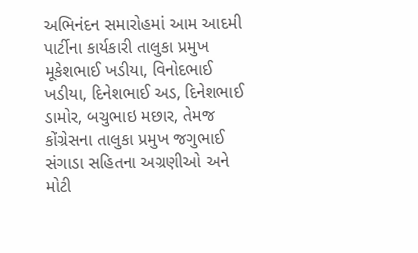અભિનંદન સમારોહમાં આમ આદમી પાર્ટીના કાર્યકારી તાલુકા પ્રમુખ મૂકેશભાઈ ખડીયા, વિનોદભાઈ ખડીયા, દિનેશભાઈ અડ, દિનેશભાઈ ડામોર, બચુભાઇ મછાર, તેમજ કોંગ્રેસના તાલુકા પ્રમુખ જગુભાઈ સંગાડા સહિતના અગ્રણીઓ અને મોટી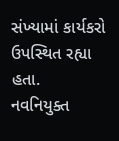સંખ્યામાં કાર્યકરો ઉપસ્થિત રહ્યા હતા.
નવનિયુક્ત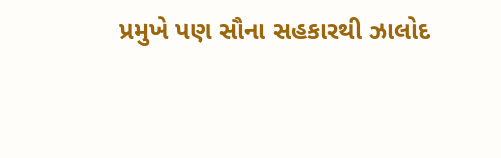પ્રમુખે પણ સૌના સહકારથી ઝાલોદ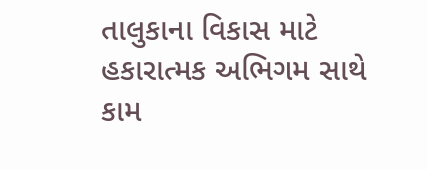તાલુકાના વિકાસ માટે હકારાત્મક અભિગમ સાથે કામ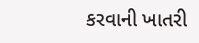કરવાની ખાતરી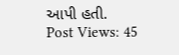આપી હતી.
Post Views: 45